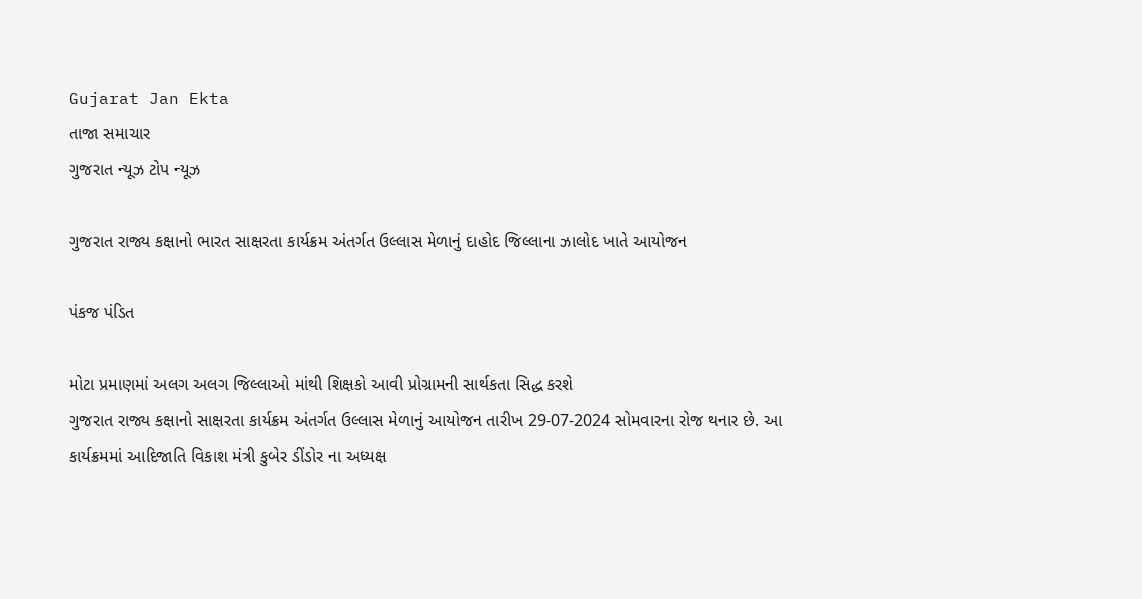Gujarat Jan Ekta
તાજા સમાચાર
ગુજરાત ન્યૂઝ ટોપ ન્યૂઝ

ગુજરાત રાજ્ય કક્ષાનો ભારત સાક્ષરતા કાર્યક્રમ અંતર્ગત ઉલ્લાસ મેળાનું દાહોદ જિલ્લાના ઝાલોદ ખાતે આયોજન

પંકજ પંડિત

મોટા પ્રમાણમાં અલગ અલગ જિલ્લાઓ માંથી શિક્ષકો આવી પ્રોગ્રામની સાર્થકતા સિદ્ધ કરશે
ગુજરાત રાજ્ય કક્ષાનો સાક્ષરતા કાર્યક્રમ અંતર્ગત ઉલ્લાસ મેળાનું આયોજન તારીખ 29-07-2024 સોમવારના રોજ થનાર છે. આ કાર્યક્રમમાં આદિજાતિ વિકાશ મંત્રી કુબેર ડીંડોર ના અધ્યક્ષ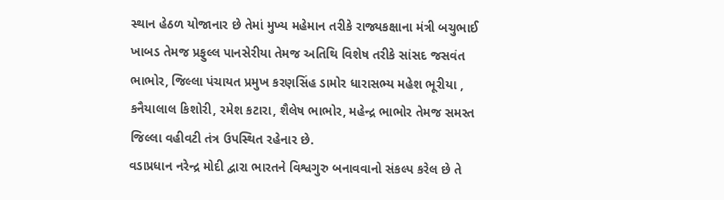સ્થાન હેઠળ યોજાનાર છે તેમાં મુખ્ય મહેમાન તરીકે રાજ્યકક્ષાના મંત્રી બચુભાઈ ખાબડ તેમજ પ્રફુલ્લ પાનસેરીયા તેમજ અતિથિ વિશેષ તરીકે સાંસદ જસવંત ભાભોર, જિલ્લા પંચાયત પ્રમુખ કરણસિંહ ડામોર ધારાસભ્ય મહેશ ભૂરીયા , કનૈયાલાલ કિશોરી, રમેશ કટારા, શૈલેષ ભાભોર, મહેન્દ્ર ભાભોર તેમજ સમસ્ત જિલ્લા વહીવટી તંત્ર ઉપસ્થિત રહેનાર છે.
વડાપ્રધાન નરેન્દ્ર મોદી દ્વારા ભારતને વિશ્વગુરુ બનાવવાનો સંકલ્પ કરેલ છે તે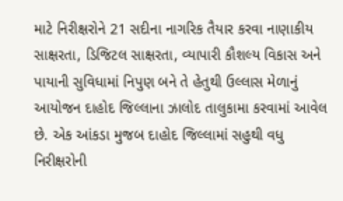માટે નિરીક્ષરોને 21 સદીના નાગરિક તૈયાર કરવા નાણાકીય સાક્ષરતા, ડિજિટલ સાક્ષરતા, વ્યાપારી કૌશલ્ય વિકાસ અને પાયાની સુવિધામાં નિપુણ બને તે હેતુથી ઉલ્લાસ મેળાનું આયોજન દાહોદ જિલ્લાના ઝાલોદ તાલુકામા કરવામાં આવેલ છે. એક આંકડા મુજબ દાહોદ જિલ્લામાં સહુથી વધુ નિરીક્ષરોની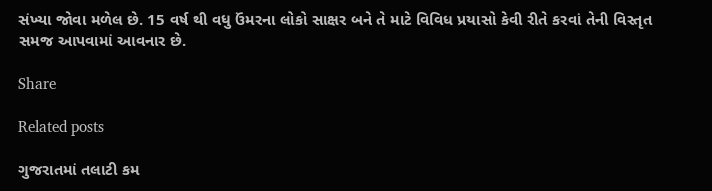સંખ્યા જોવા મળેલ છે. 15 વર્ષ થી વધુ ઉંમરના લોકો સાક્ષર બને તે માટે વિવિધ પ્રયાસો કેવી રીતે કરવાં તેની વિસ્તૃત સમજ આપવામાં આવનાર છે.

Share

Related posts

ગુજરાતમાં તલાટી કમ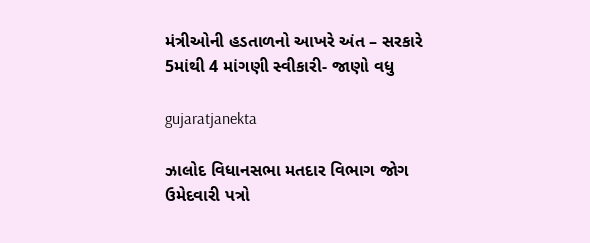મંત્રીઓની હડતાળનો આખરે અંત – સરકારે 5માંથી 4 માંગણી સ્વીકારી- જાણો વધુ

gujaratjanekta

ઝાલોદ વિધાનસભા મતદાર વિભાગ જોગ ઉમેદવારી પત્રો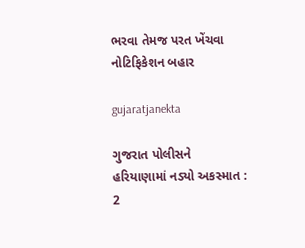ભરવા તેમજ પરત ખેંચવા નોટિફિકેશન બહાર

gujaratjanekta

ગુજરાત પોલીસને હરિયાણામાં નડ્યો અકસ્માત : 2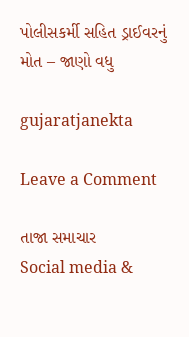પોલીસકર્મી સહિત ડ્રાઈવરનું મોત – જાણો વધુ

gujaratjanekta

Leave a Comment

તાજા સમાચાર
Social media &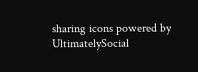sharing icons powered by UltimatelySocial